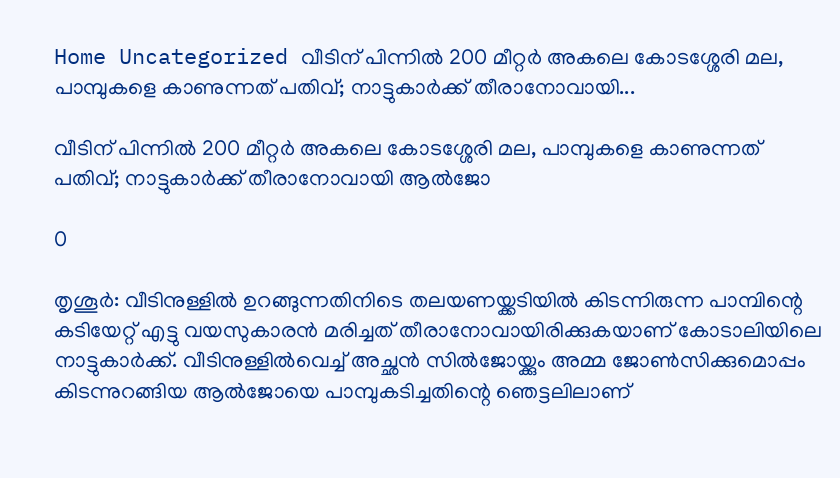Home Uncategorized വീടിന് പിന്നില്‍ 200 മീറ്റര്‍ അകലെ കോടശ്ശേരി മല, പാമ്പുകളെ കാണുന്നത് പതിവ്; നാട്ടുകാര്‍ക്ക് തീരാനോവായി...

വീടിന് പിന്നില്‍ 200 മീറ്റര്‍ അകലെ കോടശ്ശേരി മല, പാമ്പുകളെ കാണുന്നത് പതിവ്; നാട്ടുകാര്‍ക്ക് തീരാനോവായി ആല്‍ജോ

0

തൃശൂര്‍: വീടിനുള്ളില്‍ ഉറങ്ങുന്നതിനിടെ തലയണയ്ക്കടിയില്‍ കിടന്നിരുന്ന പാമ്പിന്റെ കടിയേറ്റ് എട്ടു വയസുകാരന്‍ മരിച്ചത് തീരാനോവായിരിക്കുകയാണ് കോടാലിയിലെ നാട്ടുകാര്‍ക്ക്. വീടിനുള്ളില്‍വെച്ച് അച്ഛന്‍ സില്‍ജോയ്ക്കും അമ്മ ജോണ്‍സിക്കുമൊപ്പം കിടന്നുറങ്ങിയ ആല്‍ജോയെ പാമ്പുകടിച്ചതിന്റെ ഞെട്ടലിലാണ്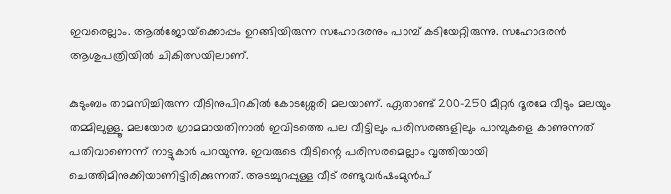ഇവരെല്ലാം. ആല്‍ജോയ്‌ക്കൊപ്പം ഉറങ്ങിയിരുന്ന സഹോദരനും പാമ്പ് കടിയേറ്റിരുന്നു. സഹോദരന്‍ ആശുപത്രിയില്‍ ചികിത്സയിലാണ്.

കുടുംബം താമസിച്ചിരുന്ന വീടിനുപിറകില്‍ കോടശ്ശേരി മലയാണ്. ഏതാണ്ട് 200-250 മീറ്റര്‍ ദൂരമേ വീടും മലയും തമ്മിലുള്ളൂ. മലയോര ഗ്രാമമായതിനാല്‍ ഇവിടത്തെ പല വീട്ടിലും പരിസരങ്ങളിലും പാമ്പുകളെ കാണുന്നത് പതിവാണെന്ന് നാട്ടുകാര്‍ പറയുന്നു. ഇവരുടെ വീടിന്റെ പരിസരമെല്ലാം വൃത്തിയായി ചെത്തിമിനുക്കിയാണിട്ടിരിക്കുന്നത്. അടച്ചുറപ്പുള്ള വീട് രണ്ടുവര്‍ഷംമുന്‍പ്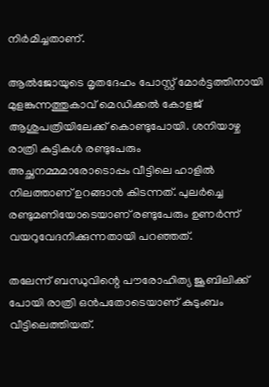നിര്‍മിച്ചതാണ്.

ആല്‍ജോയുടെ മൃതദേഹം പോസ്റ്റ് മോര്‍ട്ടത്തിനായി മുളങ്കുന്നത്തുകാവ് മെഡിക്കല്‍ കോളജ് ആശുപത്രിയിലേക്ക് കൊണ്ടുപോയി. ശനിയാഴ്ച രാത്രി കുട്ടികള്‍ രണ്ടുപേരും അച്ഛനമ്മമാരോടൊപ്പം വീട്ടിലെ ഹാളില്‍ നിലത്താണ് ഉറങ്ങാന്‍ കിടന്നത്. പുലര്‍ച്ചെ രണ്ടുമണിയോടെയാണ് രണ്ടുപേരും ഉണര്‍ന്ന് വയറുവേദനിക്കുന്നതായി പറഞ്ഞത്.

തലേന്ന് ബന്ധുവിന്റെ പൗരോഹിത്യ ജൂബിലിക്ക് പോയി രാത്രി ഒന്‍പതോടെയാണ് കുടുംബം വീട്ടിലെത്തിയത്.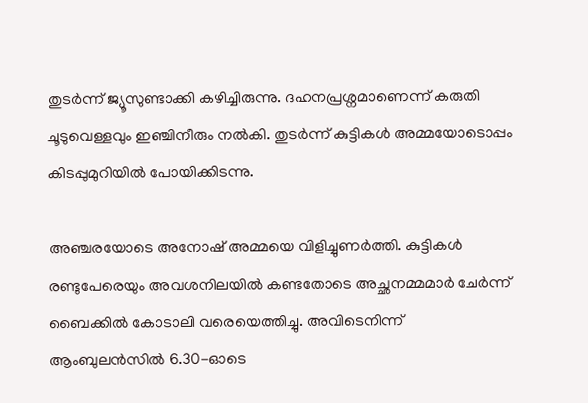തുടര്‍ന്ന് ജ്യൂസുണ്ടാക്കി കഴിച്ചിരുന്നു. ദഹനപ്രശ്നമാണെന്ന് കരുതി ചൂടുവെള്ളവും ഇഞ്ചിനീരും നല്‍കി. തുടര്‍ന്ന് കുട്ടികള്‍ അമ്മയോടൊപ്പം കിടപ്പുമുറിയില്‍ പോയിക്കിടന്നു.

അഞ്ചരയോടെ അനോഷ് അമ്മയെ വിളിച്ചുണര്‍ത്തി. കുട്ടികള്‍ രണ്ടുപേരെയും അവശനിലയില്‍ കണ്ടതോടെ അച്ഛനമ്മമാര്‍ ചേര്‍ന്ന് ബൈക്കില്‍ കോടാലി വരെയെത്തിച്ചു. അവിടെനിന്ന് ആംബുലന്‍സില്‍ 6.30-ഓടെ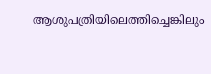ആശുപത്രിയിലെത്തിച്ചെങ്കിലും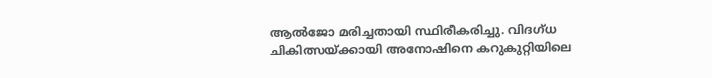ആല്‍ജോ മരിച്ചതായി സ്ഥിരീകരിച്ചു. വിദഗ്ധ ചികിത്സയ്ക്കായി അനോഷിനെ കറുകുറ്റിയിലെ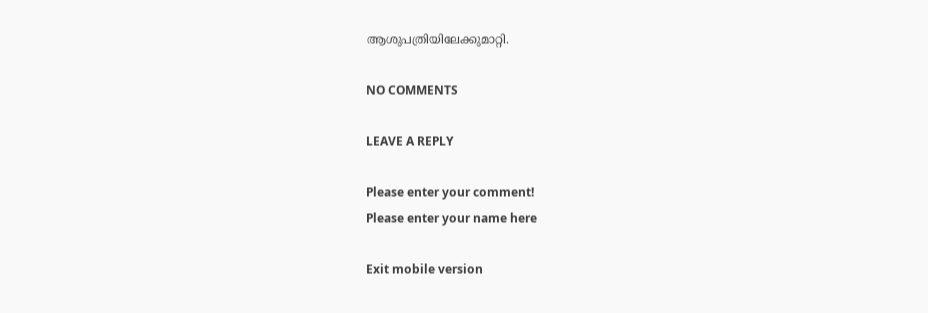ആശുപത്രിയിലേക്കുമാറ്റി.

NO COMMENTS

LEAVE A REPLY

Please enter your comment!
Please enter your name here

Exit mobile version